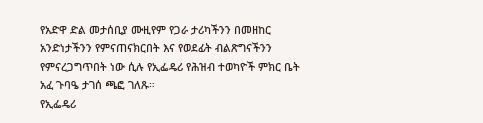የአድዋ ድል መታሰቢያ ሙዚየም የጋራ ታሪካችንን በመዘከር አንድነታችንን የምናጠናክርበት እና የወደፊት ብልጽግናችንን የምናረጋግጥበት ነው ሲሉ የኢፌዴሪ የሕዝብ ተወካዮች ምክር ቤት አፈ ጉባዔ ታገሰ ጫፎ ገለጹ።
የኢፌዴሪ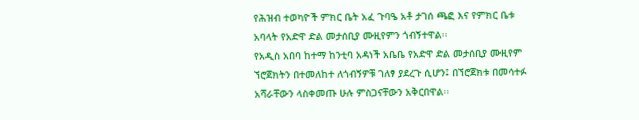የሕዝብ ተወካዮች ምክር ቤት አፈ ጉባዔ አቶ ታገሰ ጫፎ እና የምክር ቤቱ አባላት የአድዋ ድል መታሰቢያ ሙዚየምን ጎብኝተዋል፡፡
የአዲስ አበባ ከተማ ከንቲባ አዳነች አቤቤ የአድዋ ድል መታሰቢያ ሙዚየም ኘሮጀክትን በተመለከተ ለጎብኝዎቹ ገለፃ ያደረጉ ሲሆን፤ በኘሮጀክቱ በመሳተፉ አሻራቸውን ላስቀመጡ ሁሉ ምስጋናቸውን አቅርበዋል፡፡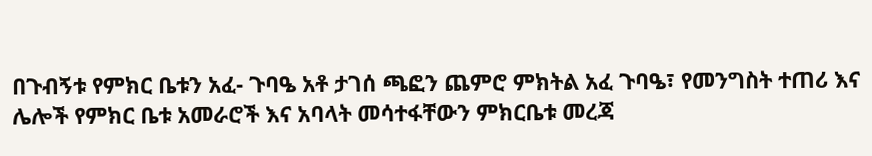በጉብኝቱ የምክር ቤቱን አፈ- ጉባዔ አቶ ታገሰ ጫፎን ጨምሮ ምክትል አፈ ጉባዔ፣ የመንግስት ተጠሪ እና ሌሎች የምክር ቤቱ አመራሮች እና አባላት መሳተፋቸውን ምክርቤቱ መረጃ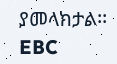ያመላክታል፡፡
EBC